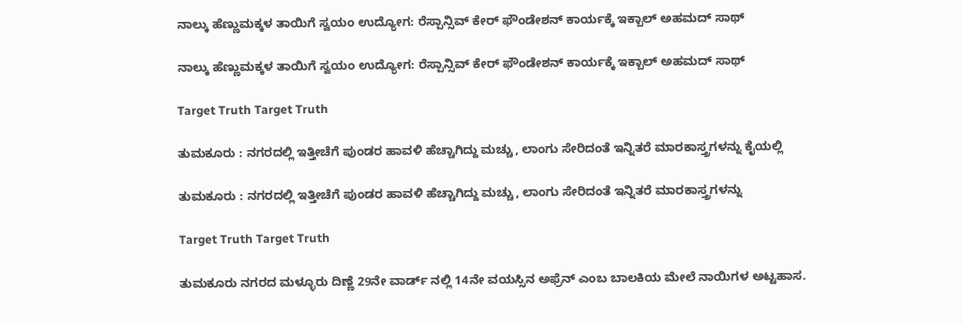ನಾಲ್ಕು ಹೆಣ್ಣುಮಕ್ಕಳ ತಾಯಿಗೆ ಸ್ವಯಂ ಉದ್ಯೋಗ: ರೆಸ್ಪಾನ್ಸಿವ್ ಕೇರ್ ಫೌಂಡೇಶನ್ ಕಾರ್ಯಕ್ಕೆ ಇಕ್ಬಾಲ್ ಅಹಮದ್ ಸಾಥ್

ನಾಲ್ಕು ಹೆಣ್ಣುಮಕ್ಕಳ ತಾಯಿಗೆ ಸ್ವಯಂ ಉದ್ಯೋಗ: ರೆಸ್ಪಾನ್ಸಿವ್ ಕೇರ್ ಫೌಂಡೇಶನ್ ಕಾರ್ಯಕ್ಕೆ ಇಕ್ಬಾಲ್ ಅಹಮದ್ ಸಾಥ್

Target Truth Target Truth

ತುಮಕೂರು : ನಗರದಲ್ಲಿ ಇತ್ತೀಚೆಗೆ ಪುಂಡರ ಹಾವಳಿ ಹೆಚ್ಚಾಗಿದ್ದು ಮಚ್ಚು, ಲಾಂಗು ಸೇರಿದಂತೆ ಇನ್ನಿತರೆ ಮಾರಕಾಸ್ತ್ರಗಳನ್ನು ಕೈಯಲ್ಲಿ

ತುಮಕೂರು : ನಗರದಲ್ಲಿ ಇತ್ತೀಚೆಗೆ ಪುಂಡರ ಹಾವಳಿ ಹೆಚ್ಚಾಗಿದ್ದು ಮಚ್ಚು, ಲಾಂಗು ಸೇರಿದಂತೆ ಇನ್ನಿತರೆ ಮಾರಕಾಸ್ತ್ರಗಳನ್ನು

Target Truth Target Truth

ತುಮಕೂರು ನಗರದ ಮಳ್ಳೂರು ದಿಣ್ಣೆ 29ನೇ ವಾರ್ಡ್ ನಲ್ಲಿ 14ನೇ ವಯಸ್ಸಿನ ಅಫ್ರೆನ್ ಎಂಬ ಬಾಲಕಿಯ ಮೇಲೆ ನಾಯಿಗಳ ಅಟ್ಟಹಾಸ.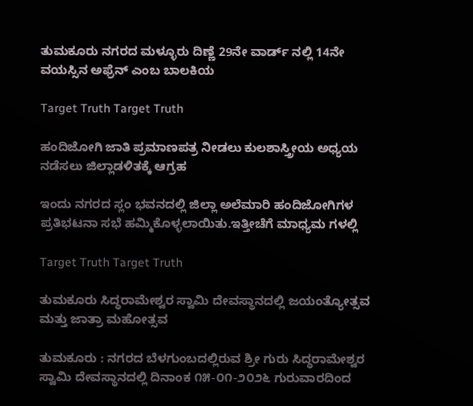ತುಮಕೂರು ನಗರದ ಮಳ್ಳೂರು ದಿಣ್ಣೆ 29ನೇ ವಾರ್ಡ್ ನಲ್ಲಿ 14ನೇ ವಯಸ್ಸಿನ ಅಫ್ರೆನ್ ಎಂಬ ಬಾಲಕಿಯ

Target Truth Target Truth

ಹಂದಿಜೋಗಿ ಜಾತಿ ಪ್ರಮಾಣಪತ್ರ ನೀಡಲು ಕುಲಶಾಸ್ತ್ರೀಯ ಅಧ್ಯಯ ನಡೆಸಲು ಜಿಲ್ಲಾಡಳಿತಕ್ಕೆ ಆಗ್ರಹ

ಇಂದು ನಗರದ ಸ್ಲಂ ಭವನದಲ್ಲಿ ಜಿಲ್ಲಾ ಅಲೆಮಾರಿ ಹಂದಿಜೋಗಿಗಳ ಪ್ರತಿಭಟನಾ ಸಭೆ ಹಮ್ಮಿಕೊಳ್ಳಲಾಯಿತು.ಇತ್ತೀಚೆಗೆ ಮಾಧ್ಯಮ ಗಳಲ್ಲಿ

Target Truth Target Truth

ತುಮಕೂರು ಸಿದ್ಧರಾಮೇಶ್ವರ ಸ್ವಾಮಿ ದೇವಸ್ಥಾನದಲ್ಲಿ ಜಯಂತ್ಯೋತ್ಸವ ಮತ್ತು ಜಾತ್ರಾ ಮಹೋತ್ಸವ

ತುಮಕೂರು : ನಗರದ ಬೆಳಗುಂಬದಲ್ಲಿರುವ ಶ್ರೀ ಗುರು ಸಿದ್ಧರಾಮೇಶ್ವರ ಸ್ವಾಮಿ ದೇವಸ್ಥಾನದಲ್ಲಿ ದಿನಾಂಕ ೧೫-೦೧-೨೦೨೬ ಗುರುವಾರದಿಂದ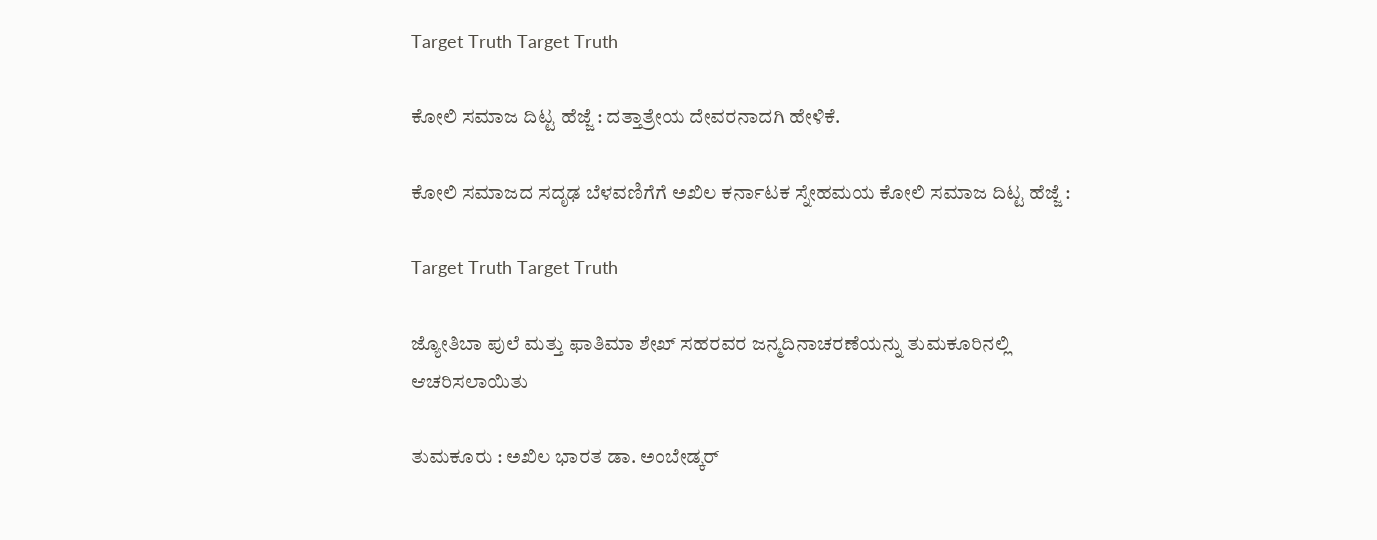Target Truth Target Truth

ಕೋಲಿ ಸಮಾಜ ದಿಟ್ಟ ಹೆಜ್ಜೆ : ದತ್ತಾತ್ರೇಯ ದೇವರನಾದಗಿ ಹೇಳಿಕೆ.

ಕೋಲಿ ಸಮಾಜದ ಸದೃಢ ಬೆಳವಣಿಗೆಗೆ ಅಖಿಲ ಕರ್ನಾಟಕ ಸ್ನೇಹಮಯ ಕೋಲಿ ಸಮಾಜ ದಿಟ್ಟ ಹೆಜ್ಜೆ :

Target Truth Target Truth

ಜ್ಯೋತಿಬಾ ಪುಲೆ ಮತ್ತು ಫಾತಿಮಾ ಶೇಖ್ ಸಹರವರ ಜನ್ಮದಿನಾಚರಣೆಯನ್ನು ತುಮಕೂರಿನಲ್ಲಿ ಆಚರಿಸಲಾಯಿತು

ತುಮಕೂರು : ಅಖಿಲ ಭಾರತ ಡಾ. ಅಂಬೇಡ್ಕರ್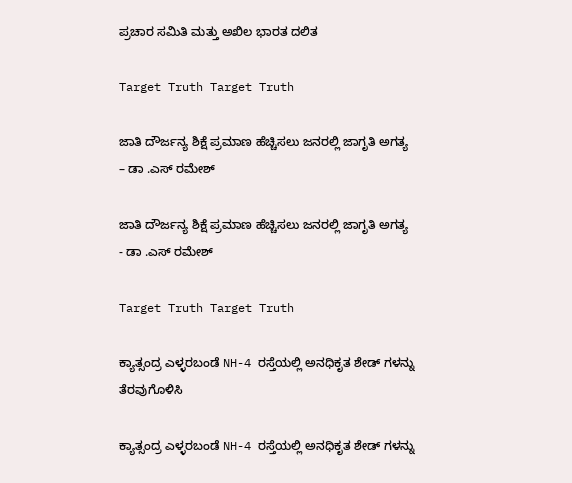ಪ್ರಚಾರ ಸಮಿತಿ ಮತ್ತು ಅಖಿಲ ಭಾರತ ದಲಿತ

Target Truth Target Truth

ಜಾತಿ ದೌರ್ಜನ್ಯ ಶಿಕ್ಷೆ ಪ್ರಮಾಣ ಹೆಚ್ಚಿಸಲು ಜನರಲ್ಲಿ ಜಾಗೃತಿ ಅಗತ್ಯ – ಡಾ .ಎಸ್ ರಮೇಶ್

ಜಾತಿ ದೌರ್ಜನ್ಯ ಶಿಕ್ಷೆ ಪ್ರಮಾಣ ಹೆಚ್ಚಿಸಲು ಜನರಲ್ಲಿ ಜಾಗೃತಿ ಅಗತ್ಯ - ಡಾ .ಎಸ್ ರಮೇಶ್

Target Truth Target Truth

ಕ್ಯಾತ್ಸಂದ್ರ ಎಳ್ಳರಬಂಡೆ NH-4 ರಸ್ತೆಯಲ್ಲಿ ಅನಧಿಕೃತ ಶೇಡ್ ಗಳನ್ನು ತೆರವುಗೊಳಿಸಿ

ಕ್ಯಾತ್ಸಂದ್ರ ಎಳ್ಳರಬಂಡೆ NH-4 ರಸ್ತೆಯಲ್ಲಿ ಅನಧಿಕೃತ ಶೇಡ್ ಗಳನ್ನು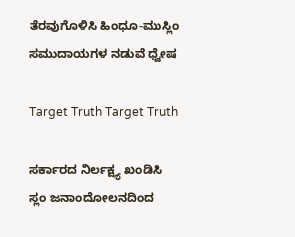ತೆರವುಗೊಳಿಸಿ ಹಿಂಧೂ-ಮುಸ್ಲಿಂ ಸಮುದಾಯಗಳ ನಡುವೆ ಧ್ವೇಷ

Target Truth Target Truth

ಸರ್ಕಾರದ ನಿರ್ಲಕ್ಷ್ಯ ಖಂಡಿಸಿ ಸ್ಲಂ ಜನಾಂದೋಲನದಿಂದ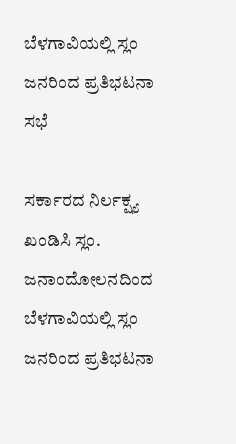ಬೆಳಗಾವಿಯಲ್ಲಿ ಸ್ಲಂ ಜನರಿಂದ ಪ್ರತಿಭಟನಾ ಸಭೆ

ಸರ್ಕಾರದ ನಿರ್ಲಕ್ಷ್ಯ ಖಂಡಿಸಿ ಸ್ಲಂ. ಜನಾಂದೋಲನದಿಂದ ಬೆಳಗಾವಿಯಲ್ಲಿ ಸ್ಲಂ ಜನರಿಂದ ಪ್ರತಿಭಟನಾ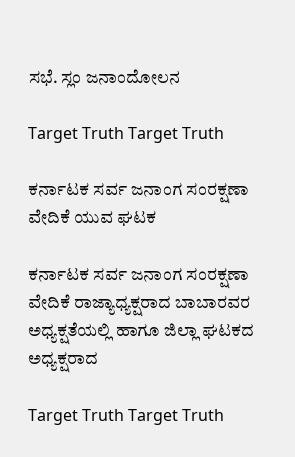ಸಭೆ. ಸ್ಲಂ ಜನಾಂದೋಲನ

Target Truth Target Truth

ಕರ್ನಾಟಕ ಸರ್ವ ಜನಾಂಗ ಸಂರಕ್ಷಣಾ ವೇದಿಕೆ ಯುವ ಘಟಕ

ಕರ್ನಾಟಕ ಸರ್ವ ಜನಾಂಗ ಸಂರಕ್ಷಣಾ ವೇದಿಕೆ ರಾಜ್ಯಾಧ್ಯಕ್ಷರಾದ ಬಾಬಾರವರ ಅಧ್ಯಕ್ಷತೆಯಲ್ಲಿ ಹಾಗೂ ಜಿಲ್ಲಾ ಘಟಕದ ಅಧ್ಯಕ್ಷರಾದ

Target Truth Target Truth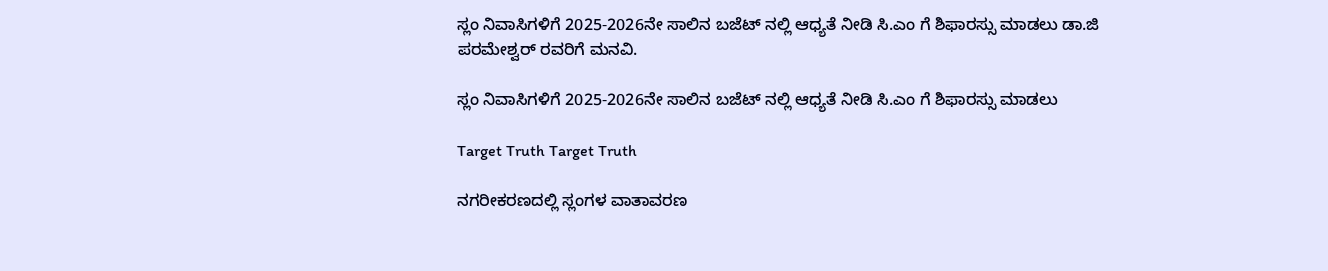ಸ್ಲಂ ನಿವಾಸಿಗಳಿಗೆ 2025-2026ನೇ ಸಾಲಿನ ಬಜೆಟ್ ನಲ್ಲಿ ಆಧ್ಯತೆ ನೀಡಿ ಸಿ.ಎಂ ಗೆ ಶಿಫಾರಸ್ಸು ಮಾಡಲು ಡಾ.ಜಿ ಪರಮೇಶ್ವರ್ ರವರಿಗೆ ಮನವಿ.

ಸ್ಲಂ ನಿವಾಸಿಗಳಿಗೆ 2025-2026ನೇ ಸಾಲಿನ ಬಜೆಟ್ ನಲ್ಲಿ ಆಧ್ಯತೆ ನೀಡಿ ಸಿ.ಎಂ ಗೆ ಶಿಫಾರಸ್ಸು ಮಾಡಲು

Target Truth Target Truth

ನಗರೀಕರಣದಲ್ಲಿ ಸ್ಲಂಗಳ ವಾತಾವರಣ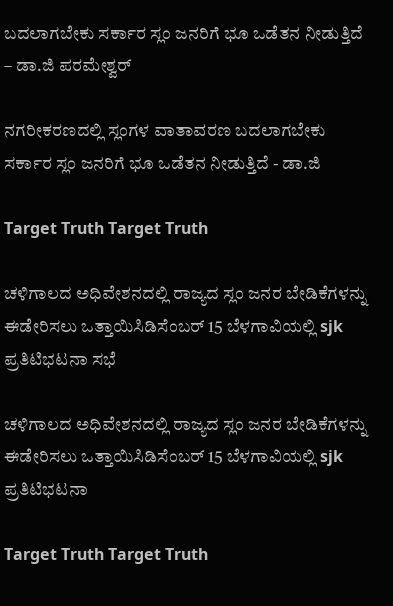ಬದಲಾಗಬೇಕು ಸರ್ಕಾರ ಸ್ಲಂ ಜನರಿಗೆ ಭೂ ಒಡೆತನ ನೀಡುತ್ತಿದೆ – ಡಾ.ಜಿ ಪರಮೇಶ್ವರ್

ನಗರೀಕರಣದಲ್ಲಿ ಸ್ಲಂಗಳ ವಾತಾವರಣ ಬದಲಾಗಬೇಕು ಸರ್ಕಾರ ಸ್ಲಂ ಜನರಿಗೆ ಭೂ ಒಡೆತನ ನೀಡುತ್ತಿದೆ - ಡಾ.ಜಿ

Target Truth Target Truth

ಚಳಿಗಾಲದ ಅಧಿವೇಶನದಲ್ಲಿ ರಾಜ್ಯದ ಸ್ಲಂ ಜನರ ಬೇಡಿಕೆಗಳನ್ನು ಈಡೇರಿಸಲು ಒತ್ತಾಯಿಸಿಡಿಸೆಂಬರ್ 15 ಬೆಳಗಾವಿಯಲ್ಲಿ sjk ಪ್ರತಿಟಿಭಟನಾ ಸಭೆ

ಚಳಿಗಾಲದ ಅಧಿವೇಶನದಲ್ಲಿ ರಾಜ್ಯದ ಸ್ಲಂ ಜನರ ಬೇಡಿಕೆಗಳನ್ನು ಈಡೇರಿಸಲು ಒತ್ತಾಯಿಸಿಡಿಸೆಂಬರ್ 15 ಬೆಳಗಾವಿಯಲ್ಲಿ sjk ಪ್ರತಿಟಿಭಟನಾ

Target Truth Target Truth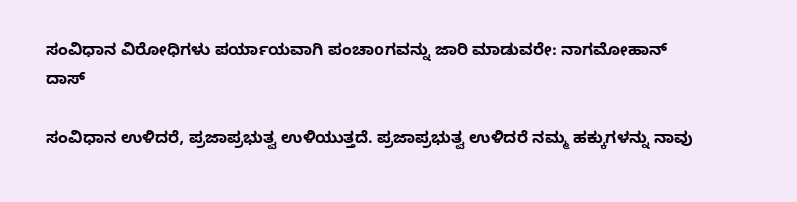ಸಂವಿಧಾನ ವಿರೋಧಿಗಳು ಪರ್ಯಾಯವಾಗಿ ಪಂಚಾoಗವನ್ನು ಜಾರಿ ಮಾಡುವರೇ: ನಾಗಮೋಹಾನ್ ದಾಸ್

ಸಂವಿಧಾನ ಉಳಿದರೆ, ಪ್ರಜಾಪ್ರಭುತ್ವ ಉಳಿಯುತ್ತದೆ. ಪ್ರಜಾಪ್ರಭುತ್ವ ಉಳಿದರೆ ನಮ್ಮ ಹಕ್ಕುಗಳನ್ನು ನಾವು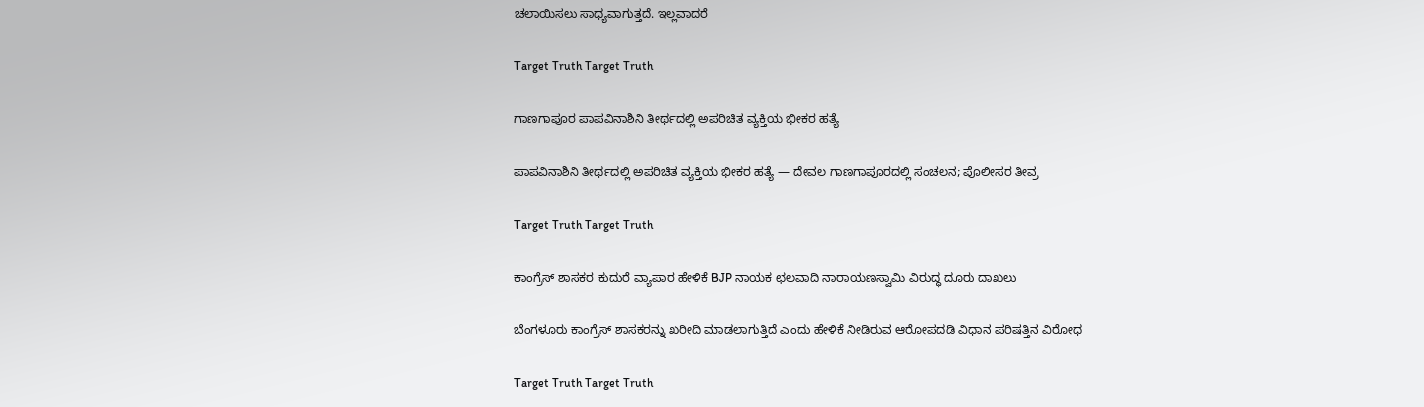ಚಲಾಯಿಸಲು ಸಾಧ್ಯವಾಗುತ್ತದೆ. ಇಲ್ಲವಾದರೆ

Target Truth Target Truth

ಗಾಣಗಾಪೂರ ಪಾಪವಿನಾಶಿನಿ ತೀರ್ಥದಲ್ಲಿ ಅಪರಿಚಿತ ವ್ಯಕ್ತಿಯ ಭೀಕರ ಹತ್ಯೆ

ಪಾಪವಿನಾಶಿನಿ ತೀರ್ಥದಲ್ಲಿ ಅಪರಿಚಿತ ವ್ಯಕ್ತಿಯ ಭೀಕರ ಹತ್ಯೆ — ದೇವಲ ಗಾಣಗಾಪೂರದಲ್ಲಿ ಸಂಚಲನ; ಪೊಲೀಸರ ತೀವ್ರ

Target Truth Target Truth

ಕಾಂಗ್ರೆಸ್ ಶಾಸಕರ ಕುದುರೆ ವ್ಯಾಪಾರ ಹೇಳಿಕೆ BJP ನಾಯಕ ಛಲವಾದಿ ನಾರಾಯಣಸ್ವಾಮಿ ವಿರುದ್ಧ ದೂರು ದಾಖಲು

ಬೆಂಗಳೂರು ಕಾಂಗ್ರೆಸ್ ಶಾಸಕರನ್ನು ಖರೀದಿ ಮಾಡಲಾಗುತ್ತಿದೆ ಎಂದು ಹೇಳಿಕೆ ನೀಡಿರುವ ಆರೋಪದಡಿ ವಿಧಾನ ಪರಿಷತ್ತಿನ ವಿರೋಧ

Target Truth Target Truth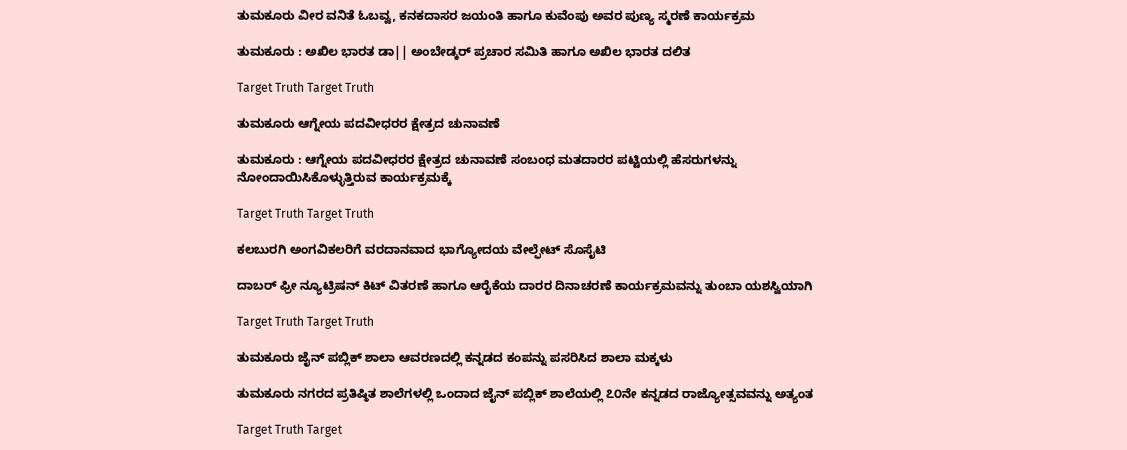ತುಮಕೂರು ವೀರ ವನಿತೆ ಓಬವ್ವ, ಕನಕದಾಸರ ಜಯಂತಿ ಹಾಗೂ ಕುವೆಂಪು ಅವರ ಪುಣ್ಯ ಸ್ಮರಣೆ ಕಾರ್ಯಕ್ರಮ

ತುಮಕೂರು : ಅಖಿಲ ಭಾರತ ಡಾ|| ಅಂಬೇಡ್ಕರ್ ಪ್ರಚಾರ ಸಮಿತಿ ಹಾಗೂ ಅಖಿಲ ಭಾರತ ದಲಿತ

Target Truth Target Truth

ತುಮಕೂರು ಆಗ್ನೇಯ ಪದವೀಧರರ ಕ್ಷೇತ್ರದ ಚುನಾವಣೆ

ತುಮಕೂರು : ಆಗ್ನೇಯ ಪದವೀಧರರ ಕ್ಷೇತ್ರದ ಚುನಾವಣೆ ಸಂಬಂಧ ಮತದಾರರ ಪಟ್ಟಿಯಲ್ಲಿ ಹೆಸರುಗಳನ್ನು ನೋಂದಾಯಿಸಿಕೊಳ್ಳುತ್ತಿರುವ ಕಾರ್ಯಕ್ರಮಕ್ಕೆ

Target Truth Target Truth

ಕಲಬುರಗಿ ಅಂಗವಿಕಲರಿಗೆ ವರದಾನವಾದ ಭಾಗ್ಯೋದಯ ವೇಲ್ಫೇಟ್ ಸೊಸೈಟಿ

ದಾಬರ್ ಫ್ರೀ ನ್ಯೂಟ್ರಿಷನ್ ಕಿಟ್ ವಿತರಣೆ ಹಾಗೂ ಆರೈಕೆಯ ದಾರರ ದಿನಾಚರಣೆ ಕಾರ್ಯಕ್ರಮವನ್ನು ತುಂಬಾ ಯಶಸ್ವಿಯಾಗಿ

Target Truth Target Truth

ತುಮಕೂರು ಜೈನ್ ಪಬ್ಲಿಕ್ ಶಾಲಾ ಆವರಣದಲ್ಲಿ ಕನ್ನಡದ ಕಂಪನ್ನು ಪಸರಿಸಿದ ಶಾಲಾ ಮಕ್ಕಳು

ತುಮಕೂರು ನಗರದ ಪ್ರತಿಷ್ಠಿತ ಶಾಲೆಗಳಲ್ಲಿ ಒಂದಾದ ಜೈನ್ ಪಬ್ಲಿಕ್ ಶಾಲೆಯಲ್ಲಿ ೭೦ನೇ ಕನ್ನಡದ ರಾಜ್ಯೋತ್ಸವವನ್ನು ಅತ್ಯಂತ

Target Truth Target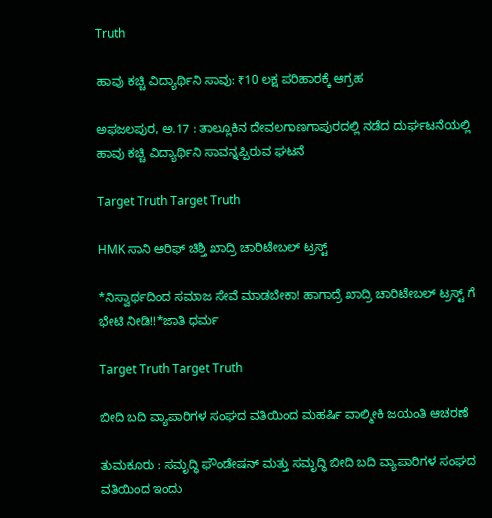Truth

ಹಾವು ಕಚ್ಚಿ ವಿದ್ಯಾರ್ಥಿನಿ ಸಾವು: ₹10 ಲಕ್ಷ ಪರಿಹಾರಕ್ಕೆ ಆಗ್ರಹ

ಅಫಜಲಪುರ, ಅ.17 : ತಾಲ್ಲೂಕಿನ ದೇವಲಗಾಣಗಾಪುರದಲ್ಲಿ ನಡೆದ ದುರ್ಘಟನೆಯಲ್ಲಿ ಹಾವು ಕಚ್ಚಿ ವಿದ್ಯಾರ್ಥಿನಿ ಸಾವನ್ನಪ್ಪಿರುವ ಘಟನೆ

Target Truth Target Truth

HMK ಸಾನಿ ಆರಿಫ್ ಚಿಶ್ತಿ ಖಾದ್ರಿ ಚಾರಿಟೇಬಲ್ ಟ್ರಸ್ಟ್

*ನಿಸ್ವಾರ್ಥದಿಂದ ಸಮಾಜ ಸೇವೆ ಮಾಡಬೇಕಾ! ಹಾಗಾದ್ರೆ ಖಾದ್ರಿ ಚಾರಿಟೇಬಲ್ ಟ್ರಸ್ಟ್ ಗೆ ಭೇಟಿ ನೀಡಿ!!*ಜಾತಿ ಧರ್ಮ

Target Truth Target Truth

ಬೀದಿ ಬದಿ ವ್ಯಾಪಾರಿಗಳ ಸಂಘದ ವತಿಯಿಂದ ಮಹರ್ಷಿ ವಾಲ್ಮೀಕಿ ಜಯಂತಿ ಆಚರಣೆ

ತುಮಕೂರು : ಸಮೃದ್ಧಿ ಫೌಂಡೇಷನ್ ಮತ್ತು ಸಮೃದ್ಧಿ ಬೀದಿ ಬದಿ ವ್ಯಾಪಾರಿಗಳ ಸಂಘದ ವತಿಯಿಂದ ಇಂದು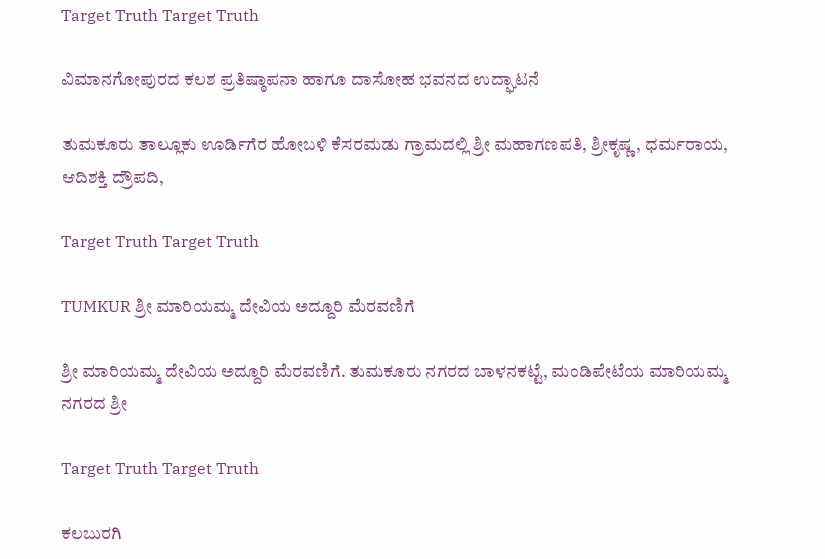Target Truth Target Truth

ವಿಮಾನಗೋಪುರದ ಕಲಶ ಪ್ರತಿಷ್ಠಾಪನಾ ಹಾಗೂ ದಾಸೋಹ ಭವನದ ಉದ್ಘಾಟನೆ

ತುಮಕೂರು ತಾಲ್ಲೂಕು ಊರ್ಡಿಗೆರ ಹೋಬಳಿ ಕೆಸರಮಡು ಗ್ರಾಮದಲ್ಲಿ ಶ್ರೀ ಮಹಾಗಣಪತಿ, ಶ್ರೀಕೃಷ್ಣ, ಧರ್ಮರಾಯ, ಆದಿಶಕ್ತಿ ದ್ರೌಪದಿ,

Target Truth Target Truth

TUMKUR ಶ್ರೀ ಮಾರಿಯಮ್ಮ ದೇವಿಯ ಅದ್ದೂರಿ ಮೆರವಣಿಗೆ

ಶ್ರೀ ಮಾರಿಯಮ್ಮ ದೇವಿಯ ಅದ್ದೂರಿ ಮೆರವಣಿಗೆ. ತುಮಕೂರು ನಗರದ ಬಾಳನಕಟ್ಟೆ, ಮಂಡಿಪೇಟೆಯ ಮಾರಿಯಮ್ಮ ನಗರದ ಶ್ರೀ

Target Truth Target Truth

ಕಲಬುರಗಿ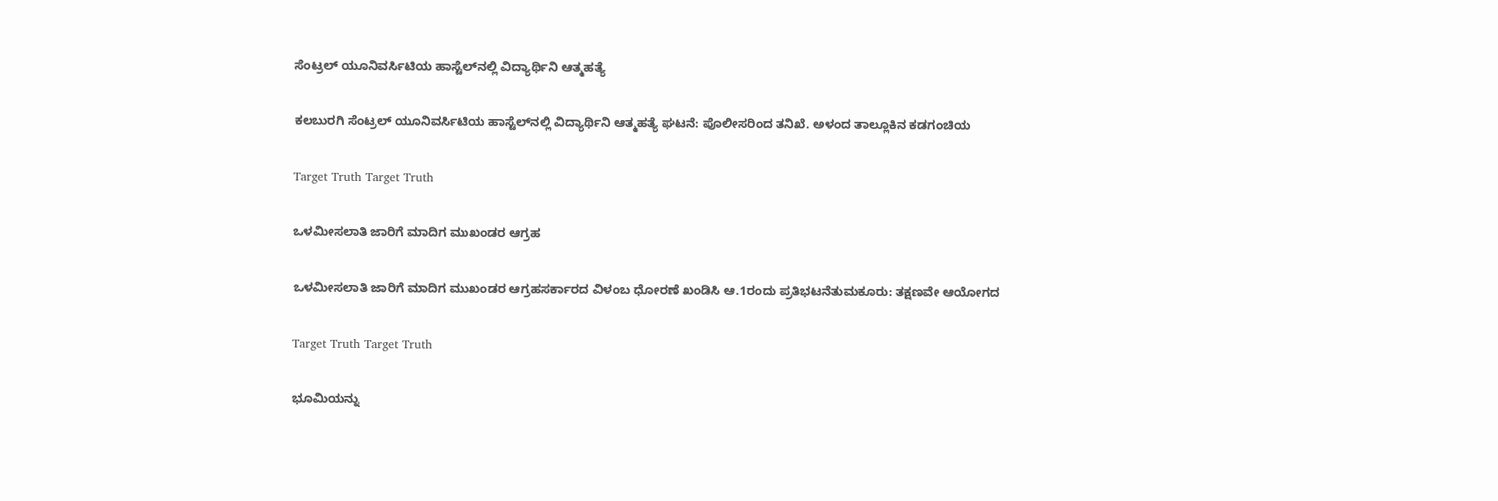ಸೆಂಟ್ರಲ್ ಯೂನಿವರ್ಸಿಟಿಯ ಹಾಸ್ಟೆಲ್‌ನಲ್ಲಿ ವಿದ್ಯಾರ್ಥಿನಿ ಆತ್ಮಹತ್ಯೆ

ಕಲಬುರಗಿ ಸೆಂಟ್ರಲ್ ಯೂನಿವರ್ಸಿಟಿಯ ಹಾಸ್ಟೆಲ್‌ನಲ್ಲಿ ವಿದ್ಯಾರ್ಥಿನಿ ಆತ್ಮಹತ್ಯೆ ಘಟನೆ: ಪೊಲೀಸರಿಂದ ತನಿಖೆ. ಅಳಂದ ತಾಲ್ಲೂಕಿನ ಕಡಗಂಚಿಯ

Target Truth Target Truth

ಒಳಮೀಸಲಾತಿ ಜಾರಿಗೆ ಮಾದಿಗ ಮುಖಂಡರ ಆಗ್ರಹ

ಒಳಮೀಸಲಾತಿ ಜಾರಿಗೆ ಮಾದಿಗ ಮುಖಂಡರ ಆಗ್ರಹಸರ್ಕಾರದ ವಿಳಂಬ ಧೋರಣೆ ಖಂಡಿಸಿ ಆ.1ರಂದು ಪ್ರತಿಭಟನೆತುಮಕೂರು: ತಕ್ಷಣವೇ ಆಯೋಗದ

Target Truth Target Truth

ಭೂಮಿಯನ್ನು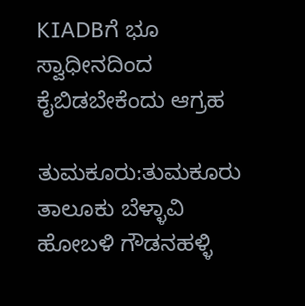KIADBಗೆ ಭೂ ಸ್ವಾಧೀನದಿಂದ ಕೈಬಿಡಬೇಕೆಂದು ಆಗ್ರಹ

ತುಮಕೂರು:ತುಮಕೂರು ತಾಲೂಕು ಬೆಳ್ಳಾವಿ ಹೋಬಳಿ ಗೌಡನಹಳ್ಳಿ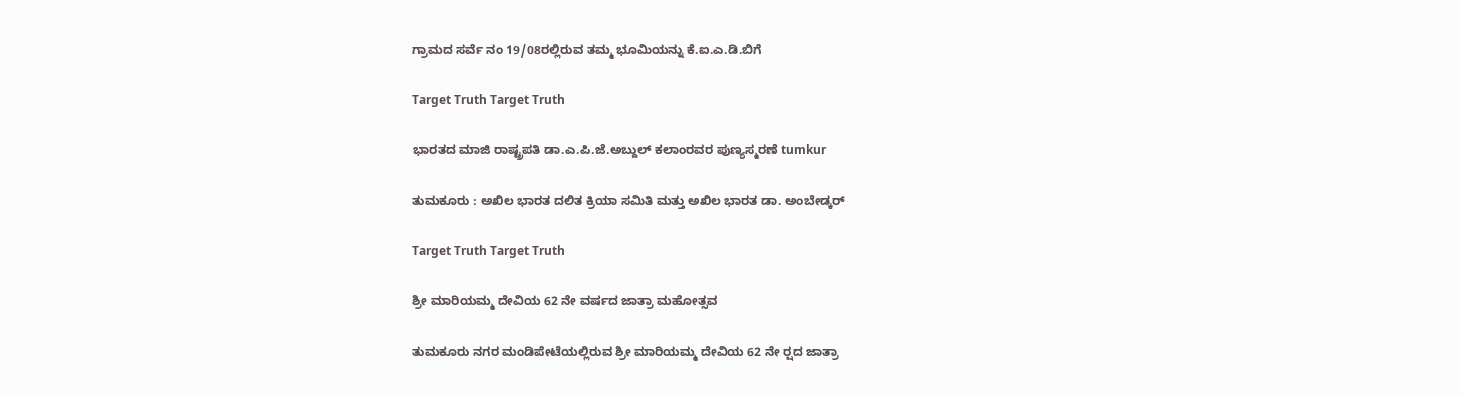ಗ್ರಾಮದ ಸರ್ವೆ ನಂ 19/08ರಲ್ಲಿರುವ ತಮ್ಮ ಭೂಮಿಯನ್ನು ಕೆ.ಐ.ಎ.ಡಿ.ಬಿಗೆ

Target Truth Target Truth

ಭಾರತದ ಮಾಜಿ ರಾಷ್ಟ್ರಪತಿ ಡಾ.ಎ.ಪಿ.ಜೆ.ಅಬ್ದುಲ್ ಕಲಾಂರವರ ಪುಣ್ಯಸ್ಮರಣೆ tumkur

ತುಮಕೂರು : ಅಖಿಲ ಭಾರತ ದಲಿತ ಕ್ರಿಯಾ ಸಮಿತಿ ಮತ್ತು ಅಖಿಲ ಭಾರತ ಡಾ. ಅಂಬೇಡ್ಕರ್

Target Truth Target Truth

ಶ್ರೀ ಮಾರಿಯಮ್ಮ ದೇವಿಯ 62 ನೇ ವರ್ಷದ ಜಾತ್ರಾ ಮಹೋತ್ಸವ

ತುಮಕೂರು ನಗರ ಮಂಡಿಪೇಟೆಯಲ್ಲಿರುವ ಶ್ರೀ ಮಾರಿಯಮ್ಮ ದೇವಿಯ 62 ನೇ ರ‍್ಷದ ಜಾತ್ರಾ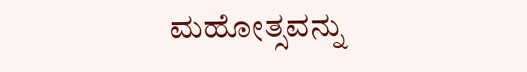ಮಹೋತ್ಸವನ್ನು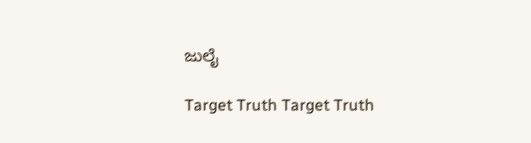ಜುಲೈ

Target Truth Target Truth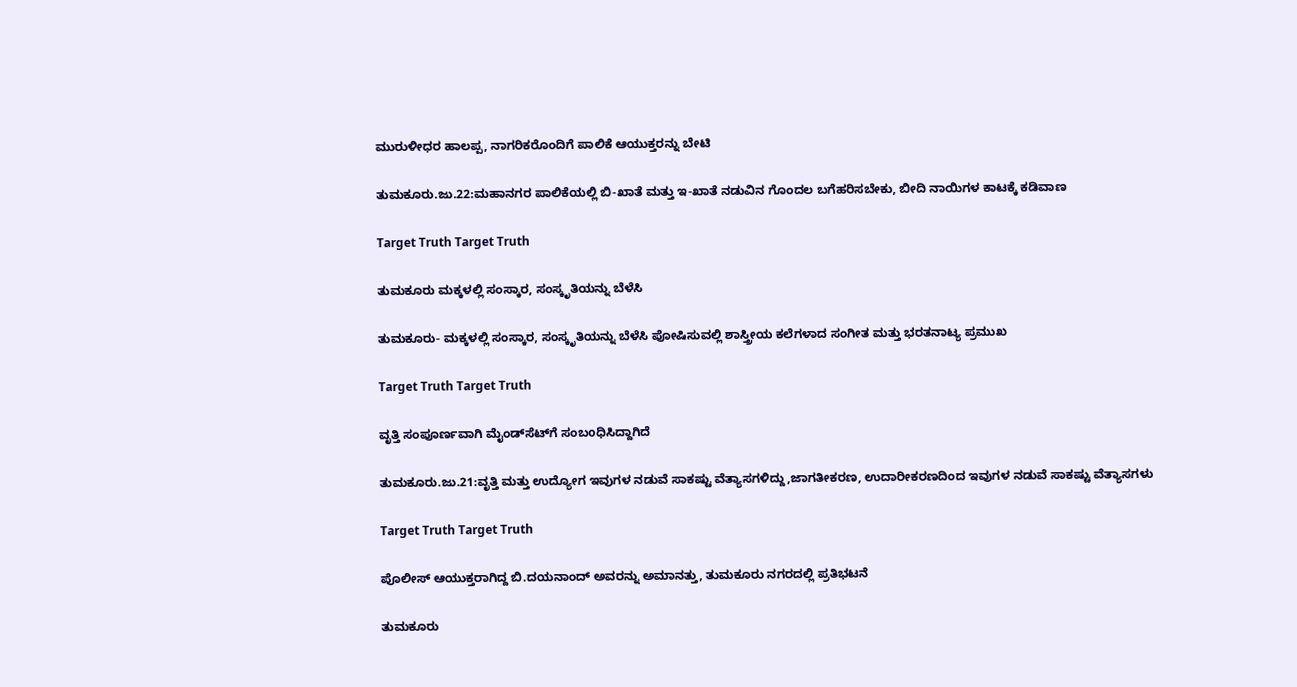ಮುರುಳೀಧರ ಹಾಲಪ್ಪ, ನಾಗರಿಕರೊಂದಿಗೆ ಪಾಲಿಕೆ ಆಯುಕ್ತರನ್ನು ಬೇಟಿ

ತುಮಕೂರು.ಜು.22:ಮಹಾನಗರ ಪಾಲಿಕೆಯಲ್ಲಿ ಬಿ-ಖಾತೆ ಮತ್ತು ಇ-ಖಾತೆ ನಡುವಿನ ಗೊಂದಲ ಬಗೆಹರಿಸಬೇಕು, ಬೀದಿ ನಾಯಿಗಳ ಕಾಟಕ್ಕೆ ಕಡಿವಾಣ

Target Truth Target Truth

ತುಮಕೂರು ಮಕ್ಕಳಲ್ಲಿ ಸಂಸ್ಕಾರ, ಸಂಸ್ಕೃತಿಯನ್ನು ಬೆಳೆಸಿ

ತುಮಕೂರು- ಮಕ್ಕಳಲ್ಲಿ ಸಂಸ್ಕಾರ, ಸಂಸ್ಕೃತಿಯನ್ನು ಬೆಳೆಸಿ ಪೋಷಿಸುವಲ್ಲಿ ಶಾಸ್ತ್ರೀಯ ಕಲೆಗಳಾದ ಸಂಗೀತ ಮತ್ತು ಭರತನಾಟ್ಯ ಪ್ರಮುಖ

Target Truth Target Truth

ವೃತ್ತಿ ಸಂಪೂರ್ಣವಾಗಿ ಮೈಂಡ್‌ಸೆಟ್‌ಗೆ ಸಂಬoಧಿಸಿದ್ದಾಗಿದೆ

ತುಮಕೂರು.ಜು.21:ವೃತ್ತಿ ಮತ್ತು ಉದ್ಯೋಗ ಇವುಗಳ ನಡುವೆ ಸಾಕಷ್ಟು ವೆತ್ಯಾಸಗಳಿದ್ದು,ಜಾಗತೀಕರಣ, ಉದಾರೀಕರಣದಿಂದ ಇವುಗಳ ನಡುವೆ ಸಾಕಷ್ಟು ವೆತ್ಯಾಸಗಳು

Target Truth Target Truth

ಪೊಲೀಸ್ ಆಯುಕ್ತರಾಗಿದ್ದ ಬಿ.ದಯನಾಂದ್ ಅವರನ್ನು ಅಮಾನತ್ತು, ತುಮಕೂರು ನಗರದಲ್ಲಿ ಪ್ರತಿಭಟನೆ

ತುಮಕೂರು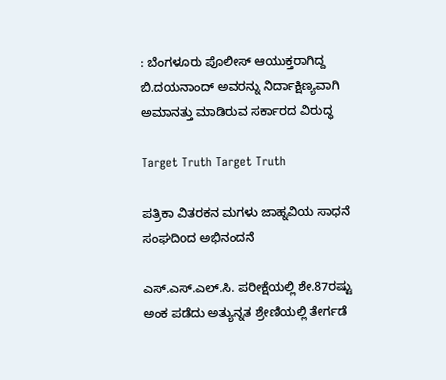: ಬೆಂಗಳೂರು ಪೊಲೀಸ್ ಆಯುಕ್ತರಾಗಿದ್ದ ಬಿ.ದಯನಾಂದ್ ಅವರನ್ನು ನಿರ್ದಾಕ್ಷಿಣ್ಯವಾಗಿ ಅಮಾನತ್ತು ಮಾಡಿರುವ ಸರ್ಕಾರದ ವಿರುದ್ಧ

Target Truth Target Truth

ಪತ್ರಿಕಾ ವಿತರಕನ ಮಗಳು ಜಾಹ್ನವಿಯ ಸಾಧನೆ ಸಂಘದಿoದ ಅಭಿನಂದನೆ

ಎಸ್.ಎಸ್.ಎಲ್.ಸಿ. ಪರೀಕ್ಷೆಯಲ್ಲಿ ಶೇ.87ರಷ್ಟು ಅಂಕ ಪಡೆದು ಅತ್ಯುನ್ನತ ಶ್ರೇಣಿಯಲ್ಲಿ ತೇರ್ಗಡೆ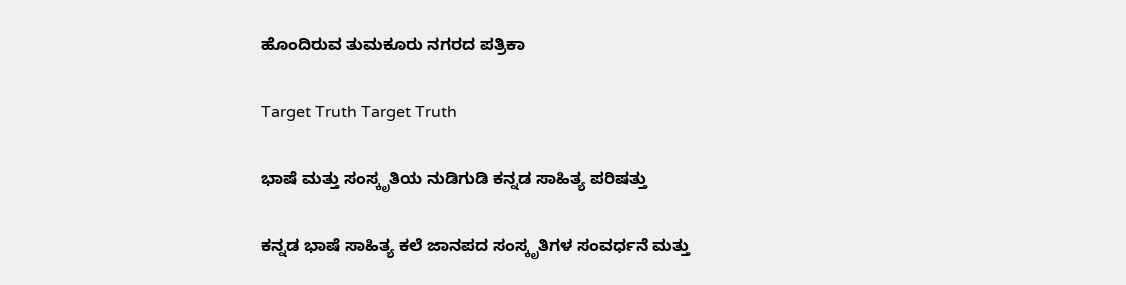ಹೊಂದಿರುವ ತುಮಕೂರು ನಗರದ ಪತ್ರಿಕಾ

Target Truth Target Truth

ಭಾಷೆ ಮತ್ತು ಸಂಸ್ಕೃತಿಯ ನುಡಿಗುಡಿ ಕನ್ನಡ ಸಾಹಿತ್ಯ ಪರಿಷತ್ತು

ಕನ್ನಡ ಭಾಷೆ ಸಾಹಿತ್ಯ ಕಲೆ ಜಾನಪದ ಸಂಸ್ಕೃತಿಗಳ ಸಂವರ್ಧನೆ ಮತ್ತು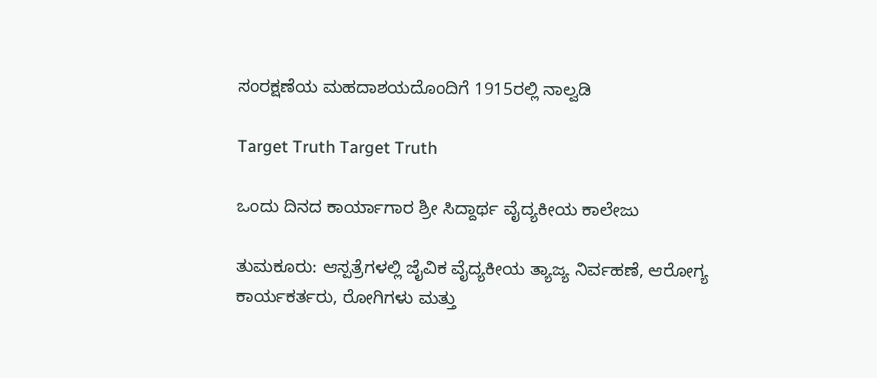ಸಂರಕ್ಷಣೆಯ ಮಹದಾಶಯದೊಂದಿಗೆ 1915ರಲ್ಲಿ ನಾಲ್ವಡಿ

Target Truth Target Truth

ಒಂದು ದಿನದ ಕಾರ್ಯಾಗಾರ ಶ್ರೀ ಸಿದ್ದಾರ್ಥ ವೈದ್ಯಕೀಯ ಕಾಲೇಜು

ತುಮಕೂರು: ಆಸ್ಪತ್ರೆಗಳಲ್ಲಿ ಜೈವಿಕ ವೈದ್ಯಕೀಯ ತ್ಯಾಜ್ಯ ನಿರ್ವಹಣೆ, ಆರೋಗ್ಯ ಕಾರ್ಯಕರ್ತರು, ರೋಗಿಗಳು ಮತ್ತು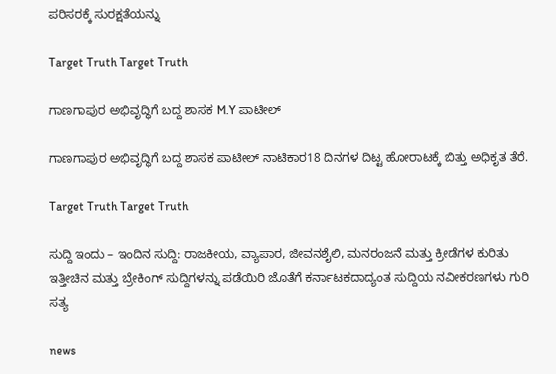ಪರಿಸರಕ್ಕೆ ಸುರಕ್ಷತೆಯನ್ನು

Target Truth Target Truth

ಗಾಣಗಾಪುರ ಅಭಿವೃದ್ಧಿಗೆ ಬದ್ದ ಶಾಸಕ M.Y ಪಾಟೀಲ್

ಗಾಣಗಾಪುರ ಅಭಿವೃದ್ಧಿಗೆ ಬದ್ದ ಶಾಸಕ ಪಾಟೀಲ್ ನಾಟಿಕಾರ18 ದಿನಗಳ ದಿಟ್ಟ ಹೋರಾಟಕ್ಕೆ ಬಿತ್ತು ಅಧಿಕೃತ ತೆರೆ.

Target Truth Target Truth

ಸುದ್ದಿ ಇಂದು – ಇಂದಿನ ಸುದ್ದಿ: ರಾಜಕೀಯ, ವ್ಯಾಪಾರ, ಜೀವನಶೈಲಿ, ಮನರಂಜನೆ ಮತ್ತು ಕ್ರೀಡೆಗಳ ಕುರಿತು ಇತ್ತೀಚಿನ ಮತ್ತು ಬ್ರೇಕಿಂಗ್ ಸುದ್ದಿಗಳನ್ನು ಪಡೆಯಿರಿ ಜೊತೆಗೆ ಕರ್ನಾಟಕದಾದ್ಯಂತ ಸುದ್ದಿಯ ನವೀಕರಣಗಳು ಗುರಿ ಸತ್ಯ

news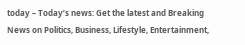today – Today’s news: Get the latest and Breaking News on Politics, Business, Lifestyle, Entertainment,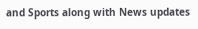and Sports along with News updates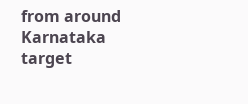from around Karnataka target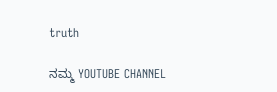truth

ನಮ್ಮ YOUTUBE CHANNEL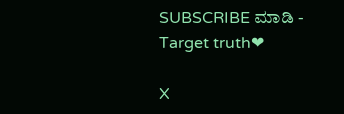SUBSCRIBE ಮಾಡಿ - Target truth❤

X